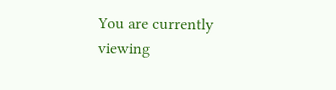You are currently viewing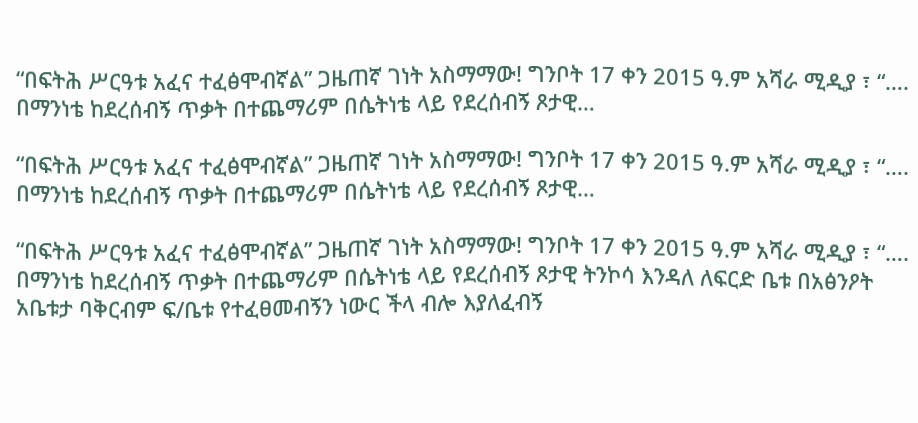“በፍትሕ ሥርዓቱ አፈና ተፈፅሞብኛል” ጋዜጠኛ ገነት አስማማው! ግንቦት 17 ቀን 2015 ዓ.ም አሻራ ሚዲያ ፣ “…. በማንነቴ ከደረሰብኝ ጥቃት በተጨማሪም በሴትነቴ ላይ የደረሰብኝ ጾታዊ…

“በፍትሕ ሥርዓቱ አፈና ተፈፅሞብኛል” ጋዜጠኛ ገነት አስማማው! ግንቦት 17 ቀን 2015 ዓ.ም አሻራ ሚዲያ ፣ “…. በማንነቴ ከደረሰብኝ ጥቃት በተጨማሪም በሴትነቴ ላይ የደረሰብኝ ጾታዊ…

“በፍትሕ ሥርዓቱ አፈና ተፈፅሞብኛል” ጋዜጠኛ ገነት አስማማው! ግንቦት 17 ቀን 2015 ዓ.ም አሻራ ሚዲያ ፣ “…. በማንነቴ ከደረሰብኝ ጥቃት በተጨማሪም በሴትነቴ ላይ የደረሰብኝ ጾታዊ ትንኮሳ እንዳለ ለፍርድ ቤቱ በአፅንዖት አቤቱታ ባቅርብም ፍ/ቤቱ የተፈፀመብኝን ነውር ችላ ብሎ እያለፈብኝ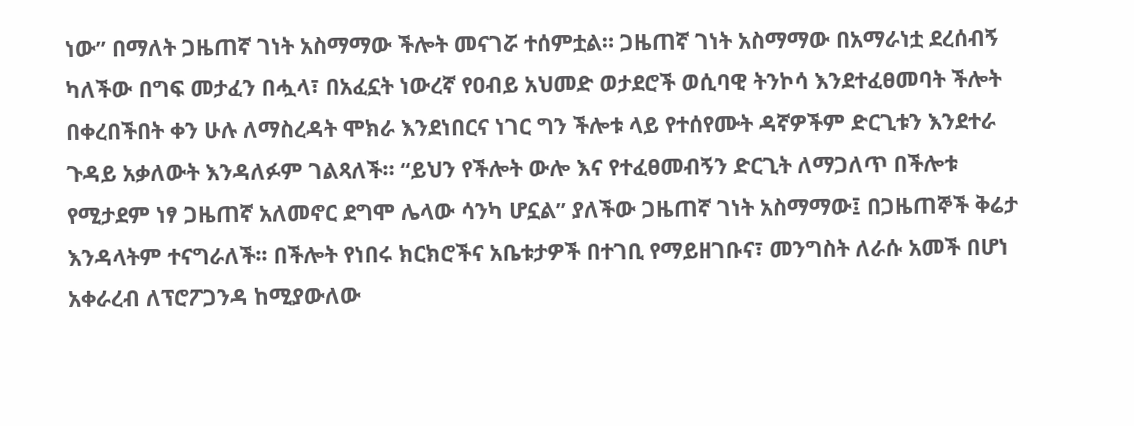ነው” በማለት ጋዜጠኛ ገነት አስማማው ችሎት መናገሯ ተሰምቷል። ጋዜጠኛ ገነት አስማማው በአማራነቷ ደረሰብኝ ካለችው በግፍ መታፈን በሗላ፣ በአፈኗት ነውረኛ የዐብይ አህመድ ወታደሮች ወሲባዊ ትንኮሳ እንደተፈፀመባት ችሎት በቀረበችበት ቀን ሁሉ ለማስረዳት ሞክራ እንደነበርና ነገር ግን ችሎቱ ላይ የተሰየሙት ዳኛዎችም ድርጊቱን እንደተራ ጉዳይ አቃለውት እንዳለፉም ገልጻለች። “ይህን የችሎት ውሎ እና የተፈፀመብኝን ድርጊት ለማጋለጥ በችሎቱ የሚታደም ነፃ ጋዜጠኛ አለመኖር ደግሞ ሌላው ሳንካ ሆኗል” ያለችው ጋዜጠኛ ገነት አስማማው፤ በጋዜጠኞች ቅሬታ እንዳላትም ተናግራለች፡፡ በችሎት የነበሩ ክርክሮችና አቤቱታዎች በተገቢ የማይዘገቡና፣ መንግስት ለራሱ አመች በሆነ አቀራረብ ለፕሮፖጋንዳ ከሚያውለው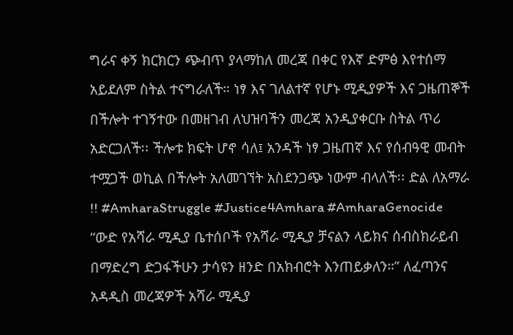ግራና ቀኝ ክርክርን ጭብጥ ያላማከለ መረጃ በቀር የእኛ ድምፅ እየተሰማ አይደለም ስትል ተናግራለች። ነፃ እና ገለልተኛ የሆኑ ሚዲያዎች እና ጋዜጠኞች በችሎት ተገኝተው በመዘገብ ለህዝባችን መረጃ አንዲያቀርቡ ስትል ጥሪ አድርጋለች፡፡ ችሎቱ ክፍት ሆኖ ሳለ፤ አንዳች ነፃ ጋዜጠኛ እና የሰብዓዊ መብት ተሟጋች ወኪል በችሎት አለመገኘት አስደንጋጭ ነውም ብላለች፡፡ ድል ለአማራ !! #AmharaStruggle #Justice4Amhara #AmharaGenocide “ውድ የአሻራ ሚዲያ ቤተሰቦች የአሻራ ሚዲያ ቻናልን ላይክና ሰብስክራይብ በማድረግ ድጋፋችሁን ታሳዩን ዘንድ በአክብሮት እንጠይቃለን።” ለፈጣንና አዳዲስ መረጃዎች አሻራ ሚዲያ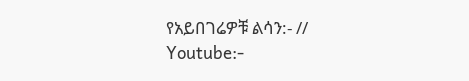የአይበገሬዎቹ ልሳን:- // Youtube:-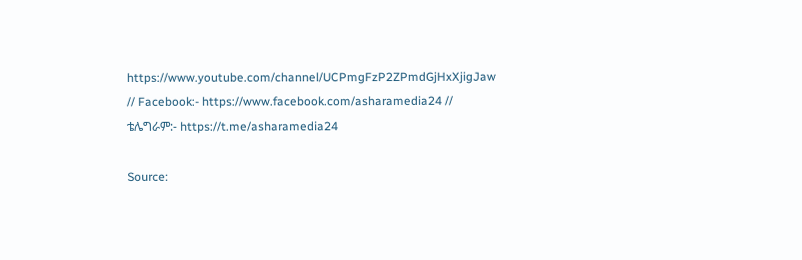https://www.youtube.com/channel/UCPmgFzP2ZPmdGjHxXjigJaw // Facebook:- https://www.facebook.com/asharamedia24 // ቴሌግራም:- https://t.me/asharamedia24

Source: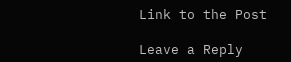Link to the Post

Leave a Reply